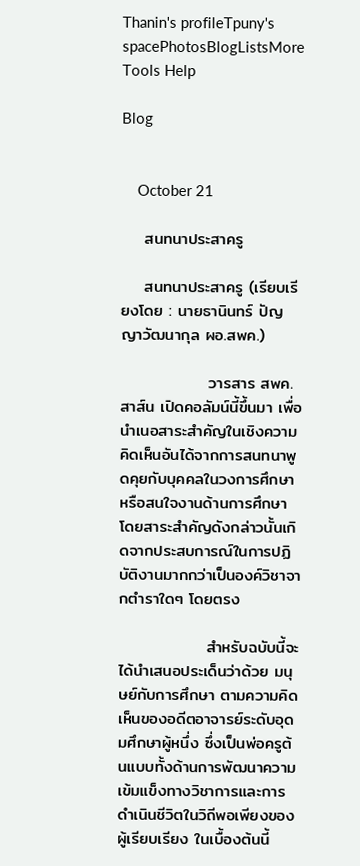Thanin's profileTpuny's spacePhotosBlogListsMore Tools Help

Blog


    October 21

    สนทนาประสาครู

    สนทนาประสาครู (เรียบเรียงโดย : นายธานินทร์ ปัญญาวัฒนากุล ผอ.สพค.)

               วารสาร สพค.สาส์น เปิดคอลัมน์นี้ขึ้นมา เพื่อนำเนอสาระสำคัญในเชิงความคิดเห็นอันได้จากการสนทนาพูดคุยกับบุคคลในวงการศึกษา หรือสนใจงานด้านการศึกษา โดยสาระสำคัญดังกล่าวนั้นเกิดจากประสบการณ์ในการปฏิบัติงานมากกว่าเป็นองค์วิชาจากตำราใดๆ โดยตรง

               สำหรับฉบับนี้จะได้นำเสนอประเด็นว่าด้วย มนุษย์กับการศึกษา ตามความคิดเห็นของอดีตอาจารย์ระดับอุดมศึกษาผู้หนึ่ง ซึ่งเป็นพ่อครูต้นแบบทั้งด้านการพัฒนาความเข้มแข็งทางวิชาการและการดำเนินชีวิตในวิถีพอเพียงของผู้เรียบเรียง ในเบื้องต้นนี้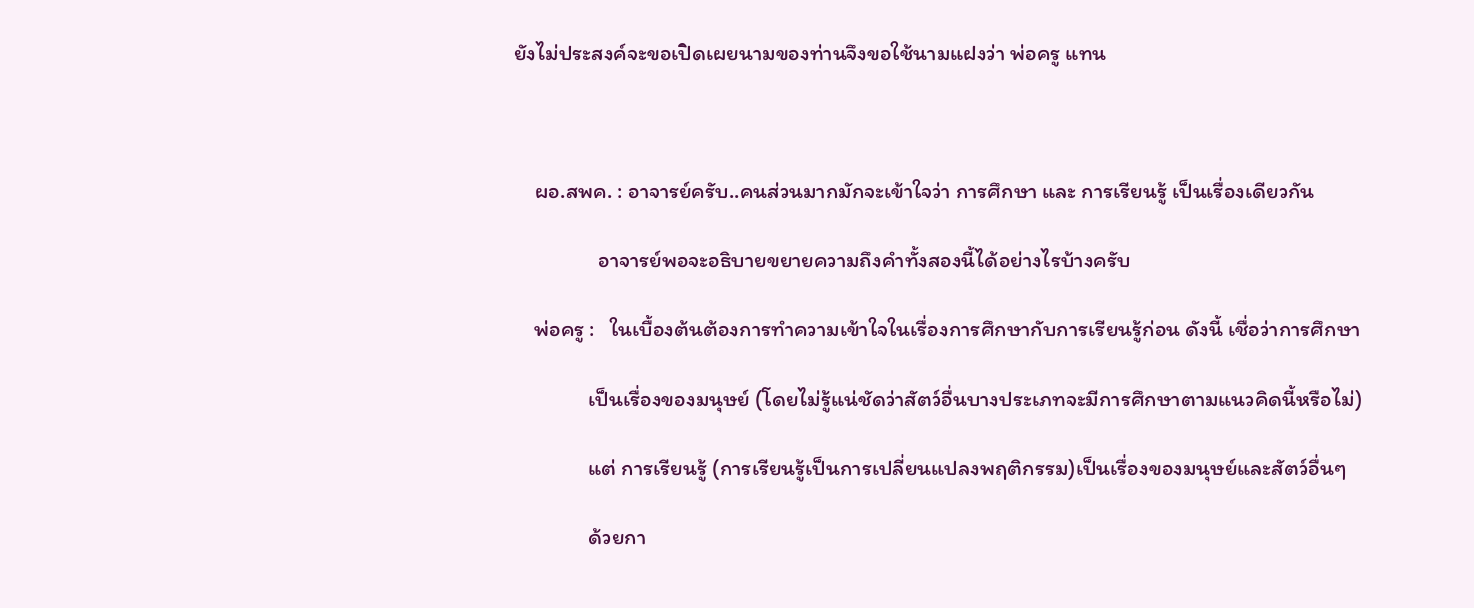ยังไม่ประสงค์จะขอเปิดเผยนามของท่านจึงขอใช้นามแฝงว่า พ่อครู แทน



    ผอ.สพค. : อาจารย์ครับ..คนส่วนมากมักจะเข้าใจว่า การศึกษา และ การเรียนรู้ เป็นเรื่องเดียวกัน

                 อาจารย์พอจะอธิบายขยายความถึงคำทั้งสองนี้ได้อย่างไรบ้างครับ

    พ่อครู :   ในเบื้องต้นต้องการทำความเข้าใจในเรื่องการศึกษากับการเรียนรู้ก่อน ดังนี้ เชื่อว่าการศึกษา

               เป็นเรื่องของมนุษย์ (โดยไม่รู้แน่ชัดว่าสัตว์อื่นบางประเภทจะมีการศึกษาตามแนวคิดนี้หรือไม่)

               แต่ การเรียนรู้ (การเรียนรู้เป็นการเปลี่ยนแปลงพฤติกรรม)เป็นเรื่องของมนุษย์และสัตว์อื่นๆ

               ด้วยกา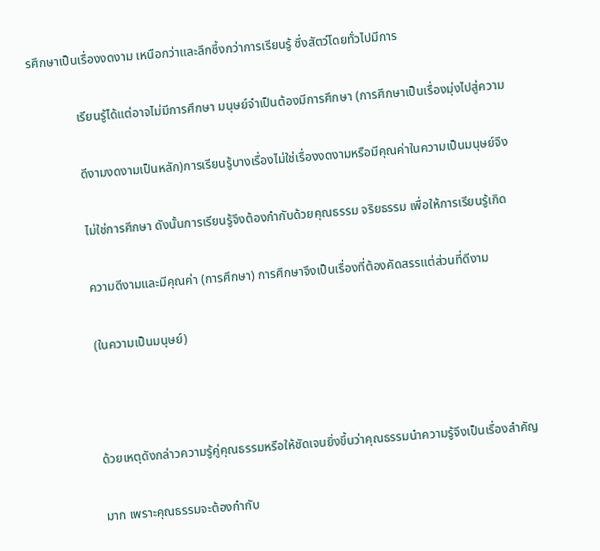รศึกษาเป็นเรื่องงดงาม เหนือกว่าและลึกซึ้งกว่าการเรียนรู้ ซึ่งสัตว์โดยทั่วไปมีการ

               เรียนรู้ได้แต่อาจไม่มีการศึกษา มนุษย์จำเป็นต้องมีการศึกษา (การศึกษาเป็นเรื่องมุ่งไปสู่ความ

               ดีงามงดงามเป็นหลัก)การเรียนรู้บางเรื่องไม่ใช่เรื่องงดงามหรือมีคุณค่าในความเป็นมนุษย์จึง

               ไม่ใช่การศึกษา ดังนั้นการเรียนรู้จึงต้องกำกับด้วยคุณธรรม จริยธรรม เพื่อให้การเรียนรู้เกิด

               ความดีงามและมีคุณค่า (การศึกษา) การศึกษาจึงเป็นเรื่องที่ต้องคัดสรรแต่ส่วนที่ดีงาม

               (ในความเป็นมนุษย์)



               ด้วยเหตุดังกล่าวความรู้คู่คุณธรรมหรือให้ชัดเจนยิ่งขึ้นว่าคุณธรรมนำความรู้จึงเป็นเรื่องสำคัญ

               มาก เพราะคุณธรรมจะต้องกำกับ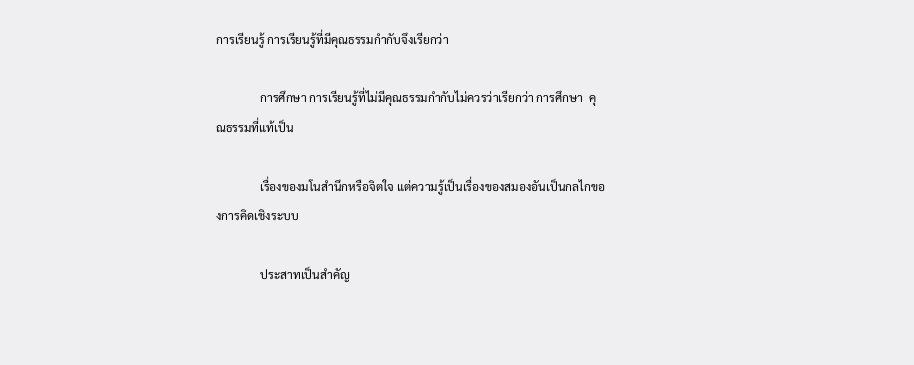การเรียนรู้ การเรียนรู้ที่มีคุณธรรมกำกับจึงเรียกว่า

               การศึกษา การเรียนรู้ที่ไม่มีคุณธรรมกำกับไม่ควรว่าเรียกว่า การศึกษา  คุณธรรมที่แท้เป็น

               เรื่องของมโนสำนึกหรือจิตใจ แต่ความรู้เป็นเรื่องของสมองอันเป็นกลไกของการคิดเชิงระบบ

               ประสาทเป็นสำคัญ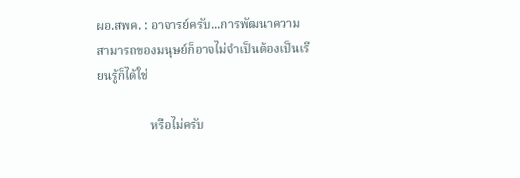ผอ.สพค. : อาจารย์ครับ...การพัฒนาความสามารถของมนุษย์ก็อาจไม่จำเป็นต้องเป็นเรียนรู้ก็ได้ใช่

                 หรือไม่ครับ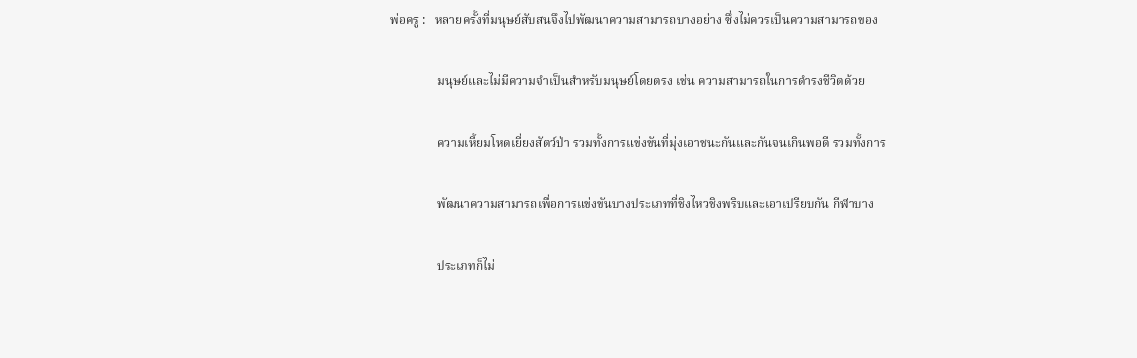พ่อครู :   หลายครั้งที่มนุษย์สับสนจึงไปพัฒนาความสามารถบางอย่าง ซึ่งไม่ควรเป็นความสามารถของ

               มนุษย์และไม่มีความจำเป็นสำหรับมนุษย์โดยตรง เช่น ความสามารถในการดำรงชีวิตด้วย

               ความเหี้ยมโหดเยี่ยงสัตว์ป่า รวมทั้งการแข่งขันที่มุ่งเอาชนะกันและกันจนเกินพอดี รวมทั้งการ

               พัฒนาความสามารถเพื่อการแข่งขันบางประเภทที่ชิงไหวชิงพริบและเอาเปรียบกัน กีฬาบาง

               ประเภทก็ไม่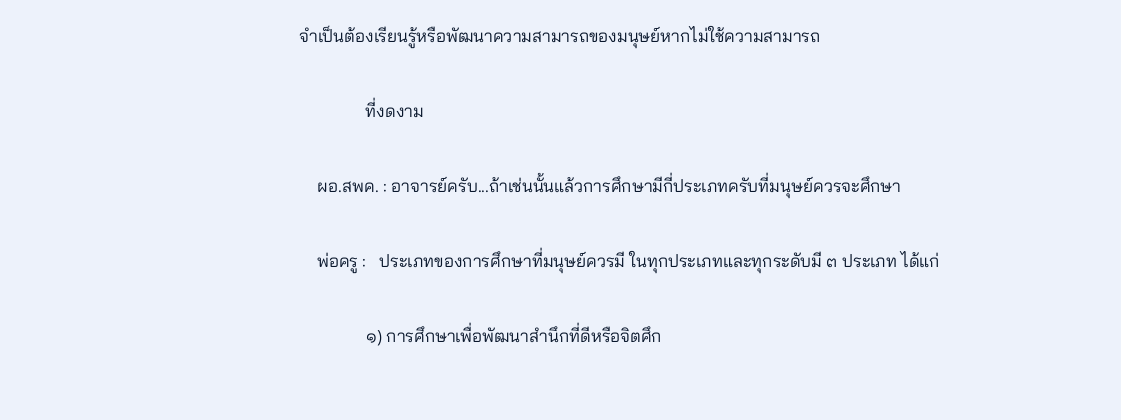จำเป็นต้องเรียนรู้หรือพัฒนาความสามารถของมนุษย์หากไม่ใช้ความสามารถ

               ที่งดงาม

    ผอ.สพค. : อาจารย์ครับ...ถ้าเช่นนั้นแล้วการศึกษามีกี่ประเภทครับที่มนุษย์ควรจะศึกษา

    พ่อครู :   ประเภทของการศึกษาที่มนุษย์ควรมี ในทุกประเภทและทุกระดับมี ๓ ประเภท ได้แก่

               ๑) การศึกษาเพื่อพัฒนาสำนึกที่ดีหรือจิตศึก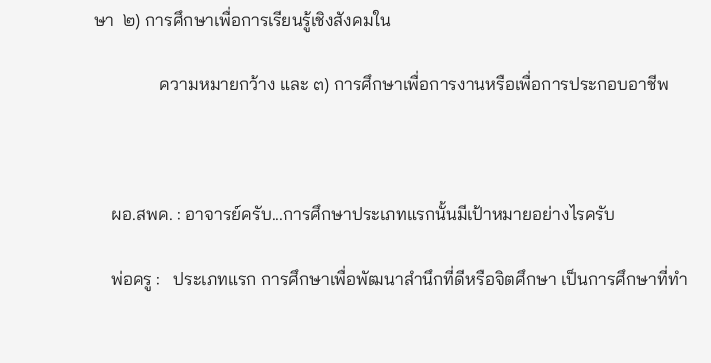ษา  ๒) การศึกษาเพื่อการเรียนรู้เชิงสังคมใน

               ความหมายกว้าง และ ๓) การศึกษาเพื่อการงานหรือเพื่อการประกอบอาชีพ



    ผอ.สพค. : อาจารย์ครับ...การศึกษาประเภทแรกนั้นมีเป้าหมายอย่างไรครับ

    พ่อครู :   ประเภทแรก การศึกษาเพื่อพัฒนาสำนึกที่ดีหรือจิตศึกษา เป็นการศึกษาที่ทำ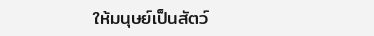ให้มนุษย์เป็นสัตว์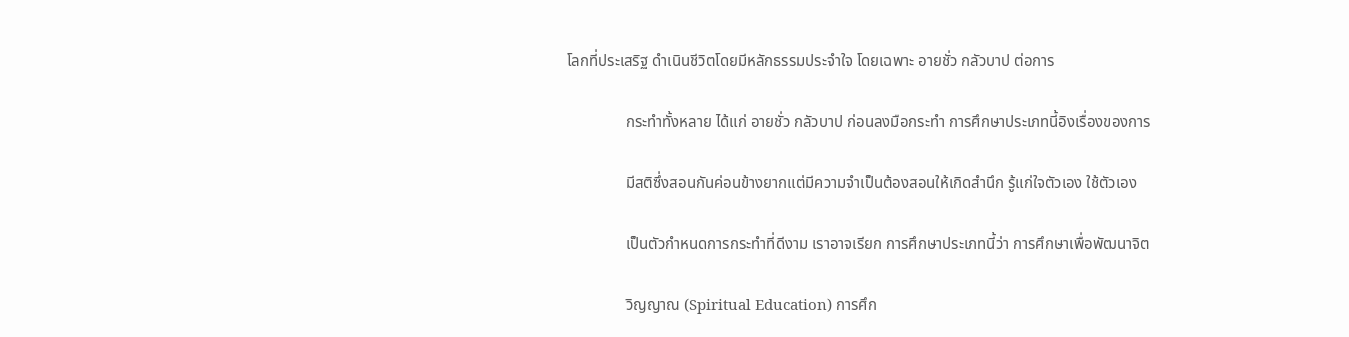โลกที่ประเสริฐ ดำเนินชีวิตโดยมีหลักธรรมประจำใจ โดยเฉพาะ อายชั่ว กลัวบาป ต่อการ

               กระทำทั้งหลาย ได้แก่ อายชั่ว กลัวบาป ก่อนลงมือกระทำ การศึกษาประเภทนี้อิงเรื่องของการ

               มีสติซึ่งสอนกันค่อนข้างยากแต่มีความจำเป็นต้องสอนให้เกิดสำนึก รู้แก่ใจตัวเอง ใช้ตัวเอง

               เป็นตัวกำหนดการกระทำที่ดีงาม เราอาจเรียก การศึกษาประเภทนี้ว่า การศึกษาเพื่อพัฒนาจิต

               วิญญาณ (Spiritual Education) การศึก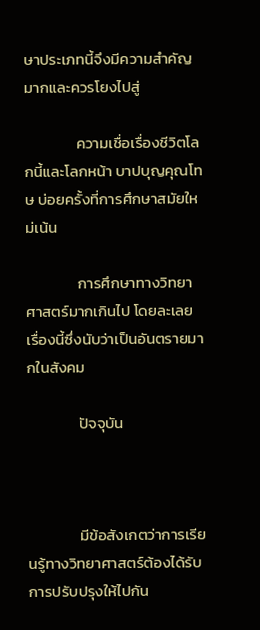ษาประเภทนี้จึงมีความสำคัญมากและควรโยงไปสู่

               ความเชื่อเรื่องชีวิตโลกนี้และโลกหน้า บาปบุญคุณโทษ บ่อยครั้งที่การศึกษาสมัยใหม่เน้น

               การศึกษาทางวิทยาศาสตร์มากเกินไป โดยละเลยเรื่องนี้ซึ่งนับว่าเป็นอันตรายมากในสังคม

               ปัจจุบัน



               มีข้อสังเกตว่าการเรียนรู้ทางวิทยาศาสตร์ต้องได้รับการปรับปรุงให้ไปกัน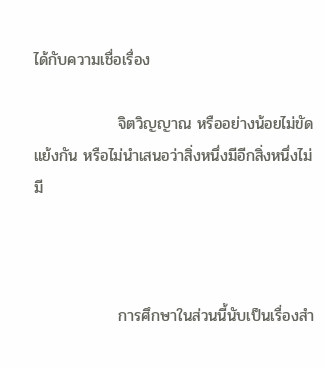ได้กับความเชื่อเรื่อง

               จิตวิญญาณ หรืออย่างน้อยไม่ขัดแย้งกัน หรือไม่นำเสนอว่าสิ่งหนึ่งมีอีกสิ่งหนึ่งไม่มี



               การศึกษาในส่วนนี้นับเป็นเรื่องสำ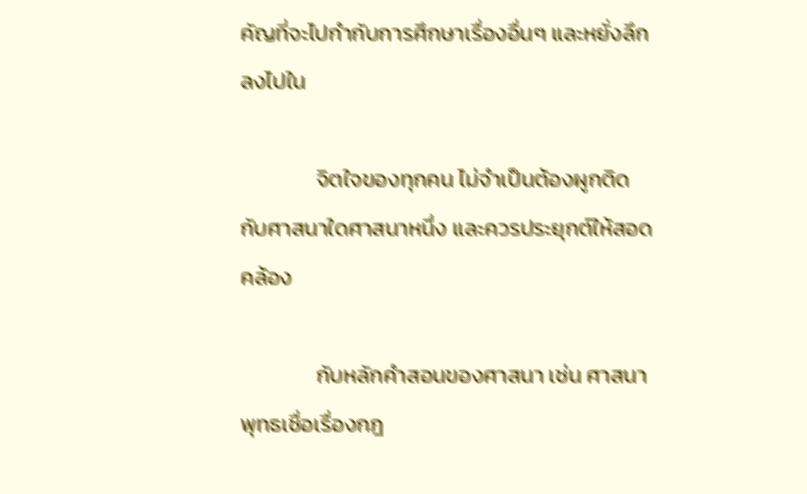คัญที่จะไปกำกับการศึกษาเรื่องอื่นๆ และหยั่งลึกลงไปใน

               จิตใจของทุกคน ไม่จำเป็นต้องผูกติดกับศาสนาใดศาสนาหนึ่ง และควรประยุกต์ให้สอดคล้อง

               กับหลักคำสอนของศาสนา เช่น ศาสนาพุทธเชื่อเรื่องกฎ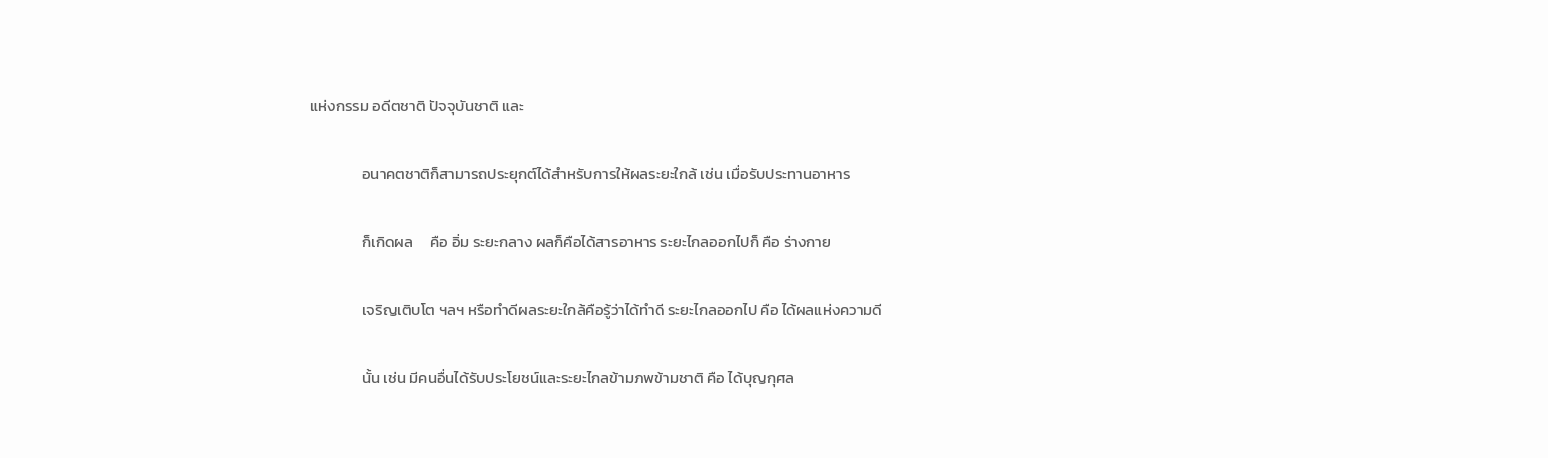แห่งกรรม อดีตชาติ ปัจจุบันชาติ และ

               อนาคตชาติก็สามารถประยุกต์ได้สำหรับการให้ผลระยะใกล้ เช่น เมื่อรับประทานอาหาร

               ก็เกิดผล     คือ อิ่ม ระยะกลาง ผลก็คือได้สารอาหาร ระยะไกลออกไปก็ คือ ร่างกาย

               เจริญเติบโต ฯลฯ หรือทำดีผลระยะใกล้คือรู้ว่าได้ทำดี ระยะไกลออกไป คือ ได้ผลแห่งความดี

               นั้น เช่น มีคนอื่นได้รับประโยชน์และระยะไกลข้ามภพข้ามชาติ คือ ได้บุญกุศล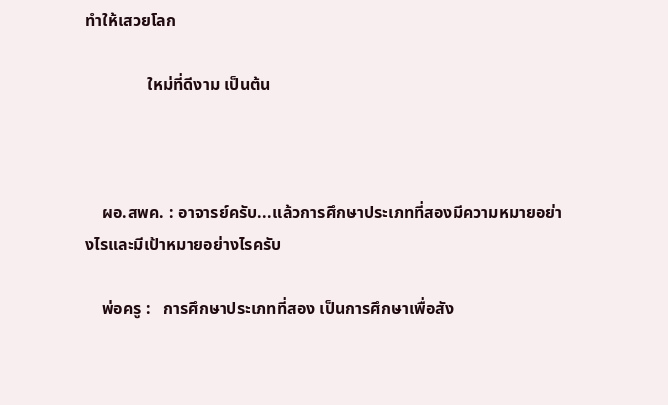ทำให้เสวยโลก

               ใหม่ที่ดีงาม เป็นต้น



    ผอ.สพค. : อาจารย์ครับ...แล้วการศึกษาประเภทที่สองมีความหมายอย่างไรและมีเป้าหมายอย่างไรครับ

    พ่อครู :   การศึกษาประเภทที่สอง เป็นการศึกษาเพื่อสัง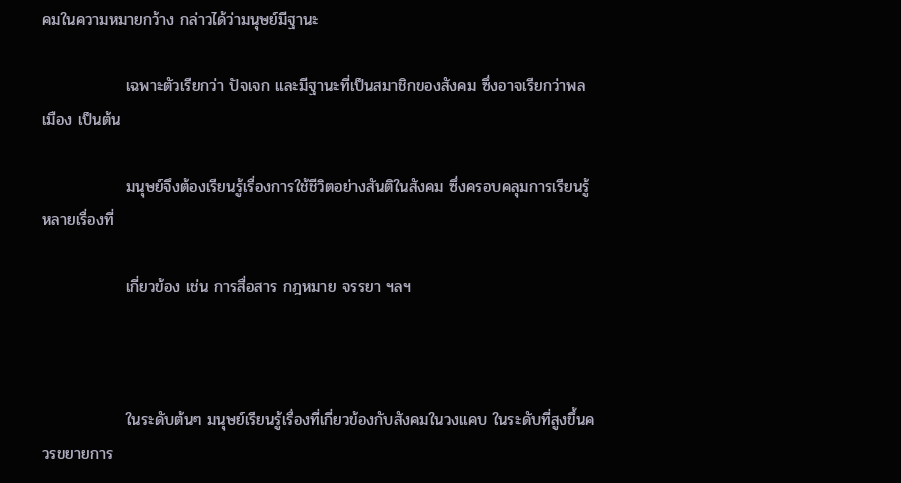คมในความหมายกว้าง กล่าวได้ว่ามนุษย์มีฐานะ

               เฉพาะตัวเรียกว่า ปัจเจก และมีฐานะที่เป็นสมาชิกของสังคม ซึ่งอาจเรียกว่าพลเมือง เป็นต้น

               มนุษย์จึงต้องเรียนรู้เรื่องการใช้ชีวิตอย่างสันติในสังคม ซึ่งครอบคลุมการเรียนรู้หลายเรื่องที่

               เกี่ยวข้อง เช่น การสื่อสาร กฎหมาย จรรยา ฯลฯ



               ในระดับต้นๆ มนุษย์เรียนรู้เรื่องที่เกี่ยวข้องกับสังคมในวงแคบ ในระดับที่สูงขึ้นควรขยายการ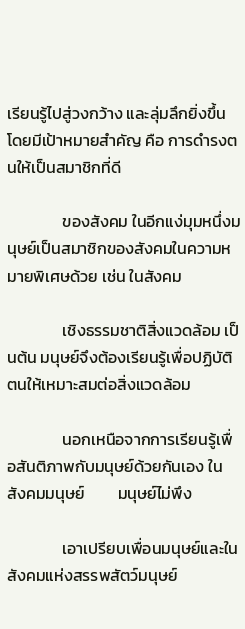เรียนรู้ไปสู่วงกว้าง และลุ่มลึกยิ่งขึ้น โดยมีเป้าหมายสำคัญ คือ การดำรงตนให้เป็นสมาชิกที่ดี

               ของสังคม ในอีกแง่มุมหนึ่งมนุษย์เป็นสมาชิกของสังคมในความหมายพิเศษด้วย เช่น ในสังคม

               เชิงธรรมชาติสิ่งแวดล้อม เป็นต้น มนุษย์จึงต้องเรียนรู้เพื่อปฏิบัติตนให้เหมาะสมต่อสิ่งแวดล้อม

               นอกเหนือจากการเรียนรู้เพื่อสันติภาพกับมนุษย์ด้วยกันเอง ในสังคมมนุษย์         มนุษย์ไม่พึง

               เอาเปรียบเพื่อนมนุษย์และในสังคมแห่งสรรพสัตว์มนุษย์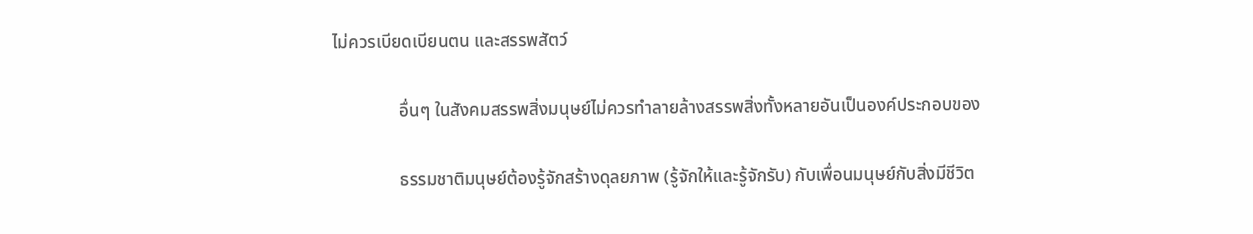ไม่ควรเบียดเบียนตน และสรรพสัตว์

               อื่นๆ ในสังคมสรรพสิ่งมนุษย์ไม่ควรทำลายล้างสรรพสิ่งทั้งหลายอันเป็นองค์ประกอบของ

               ธรรมชาติมนุษย์ต้องรู้จักสร้างดุลยภาพ (รู้จักให้และรู้จักรับ) กับเพื่อนมนุษย์กับสิ่งมีชีวิต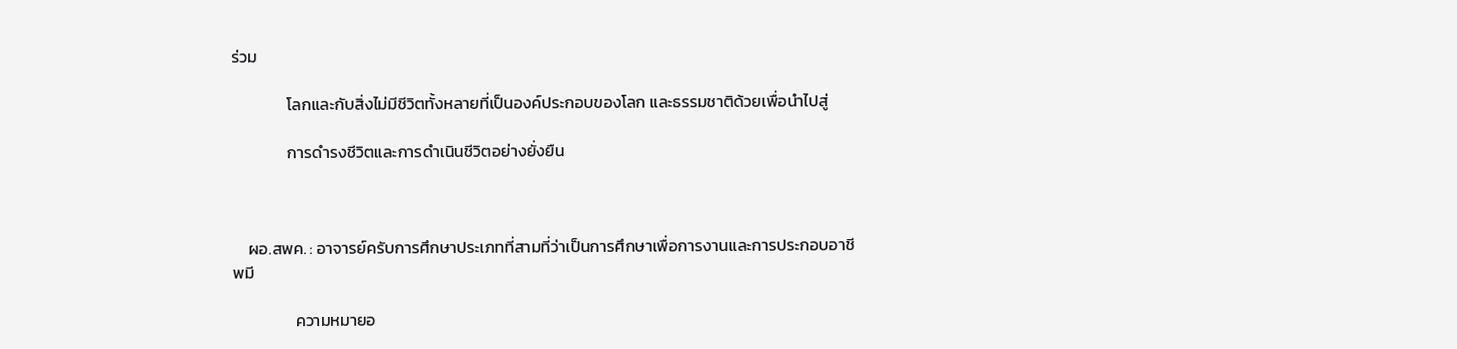ร่วม

               โลกและกับสิ่งไม่มีชีวิตทั้งหลายที่เป็นองค์ประกอบของโลก และธรรมชาติด้วยเพื่อนำไปสู่

               การดำรงชีวิตและการดำเนินชีวิตอย่างยั่งยืน



    ผอ.สพค. : อาจารย์ครับการศึกษาประเภทที่สามที่ว่าเป็นการศึกษาเพื่อการงานและการประกอบอาชีพมี

                 ความหมายอ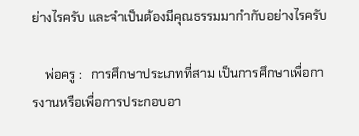ย่างไรครับ และจำเป็นต้องมีคุณธรรมมากำกับอย่างไรครับ

    พ่อครู :   การศึกษาประเภทที่สาม เป็นการศึกษาเพื่อการงานหรือเพื่อการประกอบอา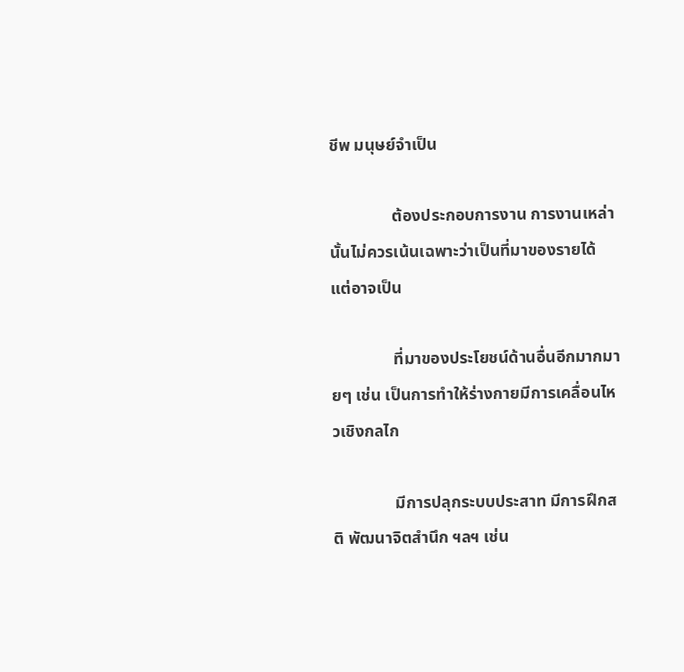ชีพ มนุษย์จำเป็น

               ต้องประกอบการงาน การงานเหล่านั้นไม่ควรเน้นเฉพาะว่าเป็นที่มาของรายได้ แต่อาจเป็น

               ที่มาของประโยชน์ด้านอื่นอีกมากมายๆ เช่น เป็นการทำให้ร่างกายมีการเคลื่อนไหวเชิงกลไก

               มีการปลุกระบบประสาท มีการฝึกสติ พัฒนาจิตสำนึก ฯลฯ เช่น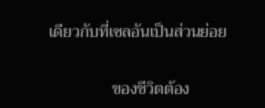เดียวกับที่เซลอันเป็นส่วนย่อย

               ของชีวิตต้อง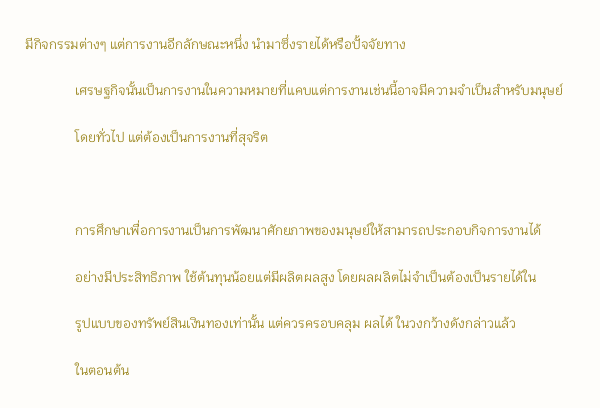มีกิจกรรมต่างๆ แต่การงานอีกลักษณะหนึ่ง นำมาซึ่งรายได้หรือปั้จจัยทาง

               เศรษฐกิจนั้นเป็นการงานในความหมายที่แคบแต่การงานเช่นนี้อาจมีความจำเป็นสำหรับมนุษย์

               โดยทั่วไป แต่ต้องเป็นการงานที่สุจริต



               การศึกษาเพื่อการงานเป็นการพัฒนาศักยภาพของมนุษย์ให้สามารถประกอบกิจการงานได้

               อย่างมีประสิทธิภาพ ใช้ต้นทุนน้อยแต่มีผลิตผลสูง โดยผลผลิตไม่จำเป็นต้องเป็นรายได้ใน

               รูปแบบของทรัพย์สินเงินทองเท่านั้น แต่ควรครอบคลุม ผลได้ ในวงกว้างดังกล่าวแล้ว

               ในตอนต้น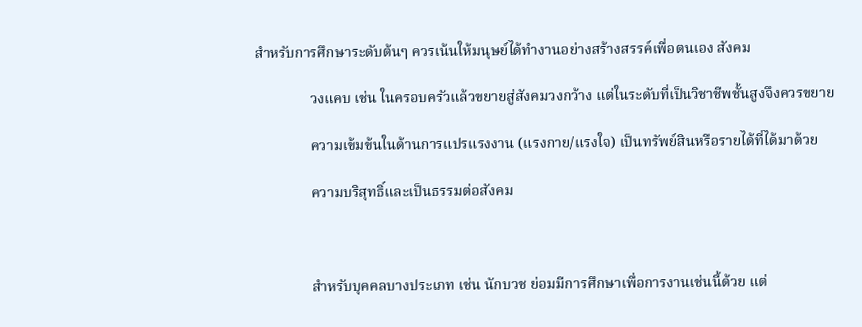สำหรับการศึกษาระดับต้นๆ ควรเน้นให้มนุษย์ได้ทำงานอย่างสร้างสรรค์เพื่อตนเอง สังคม

               วงแคบ เช่น ในครอบครัวแล้วขยายสู่สังคมวงกว้าง แต่ในระดับที่เป็นวิชาชีพชั้นสูงจึงควรขยาย

               ความเข้มข้นในด้านการแปรแรงงาน (แรงกาย/แรงใจ) เป็นทรัพย์สินหรือรายได้ที่ได้มาด้วย

               ความบริสุทธิ์และเป็นธรรมต่อสังคม



               สำหรับบุคคลบางประเภท เช่น นักบวช ย่อมมีการศึกษาเพื่อการงานเช่นนี้ด้วย แต่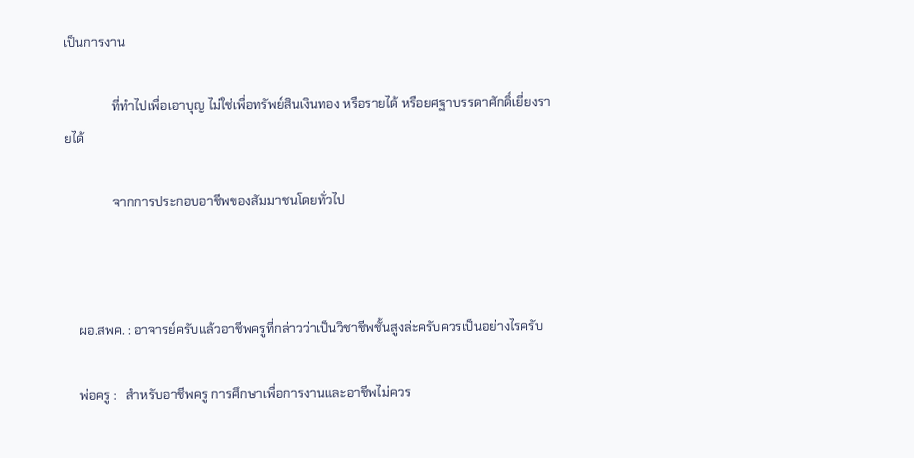เป็นการงาน

               ที่ทำไปเพื่อเอาบุญ ไม่ใช่เพื่อทรัพย์สินเงินทอง หรือรายได้ หรือยศฐาบรรดาศักดิ์เยี่ยงรายได้

               จากการประกอบอาชีพของสัมมาชนโดยทั่วไป



    ผอ.สพค. : อาจารย์ครับแล้วอาชีพครูที่กล่าวว่าเป็นวิชาชีพชั้นสูงล่ะครับควรเป็นอย่างไรครับ

    พ่อครู :   สำหรับอาชีพครู การศึกษาเพื่อการงานและอาชีพไม่ควร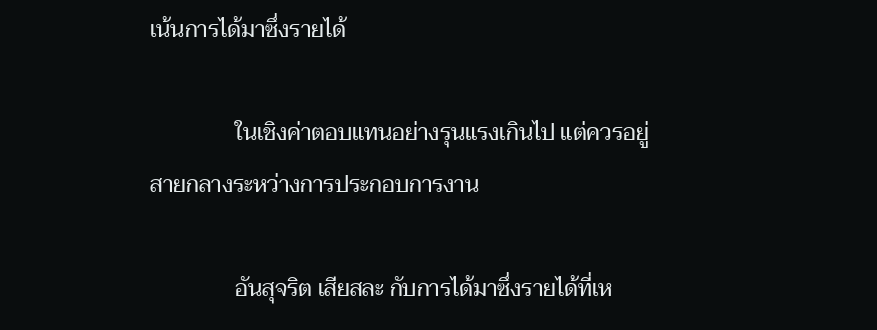เน้นการได้มาซึ่งรายได้

               ในเชิงค่าตอบแทนอย่างรุนแรงเกินไป แต่ควรอยู่สายกลางระหว่างการประกอบการงาน

               อันสุจริต เสียสละ กับการได้มาซึ่งรายได้ที่เห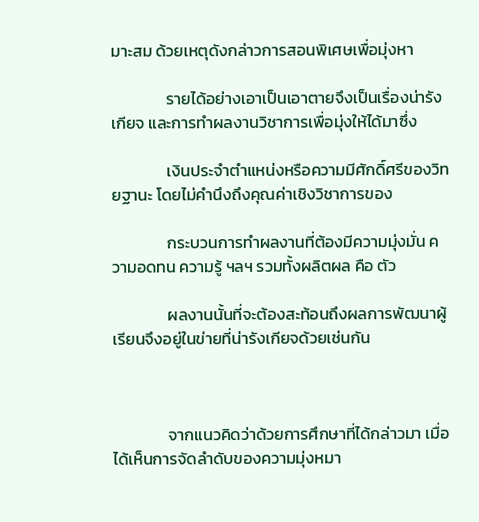มาะสม ด้วยเหตุดังกล่าวการสอนพิเศษเพื่อมุ่งหา

               รายได้อย่างเอาเป็นเอาตายจึงเป็นเรื่องน่ารังเกียจ และการทำผลงานวิชาการเพื่อมุ่งให้ได้มาซึ่ง

               เงินประจำตำแหน่งหรือความมีศักดิ์ศรีของวิทยฐานะ โดยไม่คำนึงถึงคุณค่าเชิงวิชาการของ

               กระบวนการทำผลงานที่ต้องมีความมุ่งมั่น ความอดทน ความรู้ ฯลฯ รวมทั้งผลิตผล คือ ตัว

               ผลงานนั้นที่จะต้องสะท้อนถึงผลการพัฒนาผู้เรียนจึงอยู่ในข่ายที่น่ารังเกียจด้วยเช่นกัน



               จากแนวคิดว่าด้วยการศึกษาที่ได้กล่าวมา เมื่อได้เห็นการจัดลำดับของความมุ่งหมา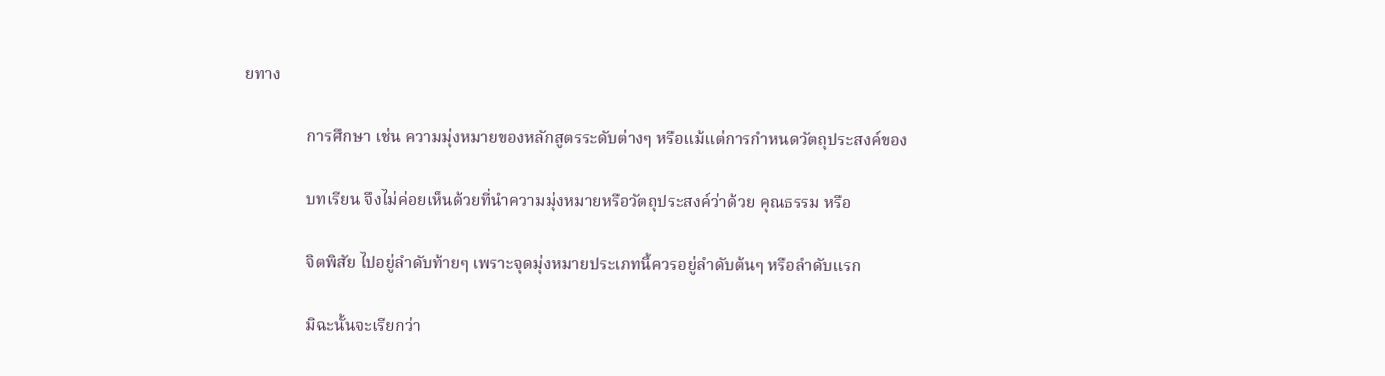ยทาง

               การศึกษา เช่น ความมุ่งหมายของหลักสูตรระดับต่างๆ หรือแม้แต่การกำหนดวัตถุประสงค์ของ

               บทเรียน จึงไม่ค่อยเห็นด้วยที่นำความมุ่งหมายหรือวัตถุประสงค์ว่าด้วย คุณธรรม หรือ

               จิตพิสัย ไปอยู่ลำดับท้ายๆ เพราะจุดมุ่งหมายประเภทนี้ควรอยู่ลำดับต้นๆ หรือลำดับแรก

               มิฉะนั้นจะเรียกว่า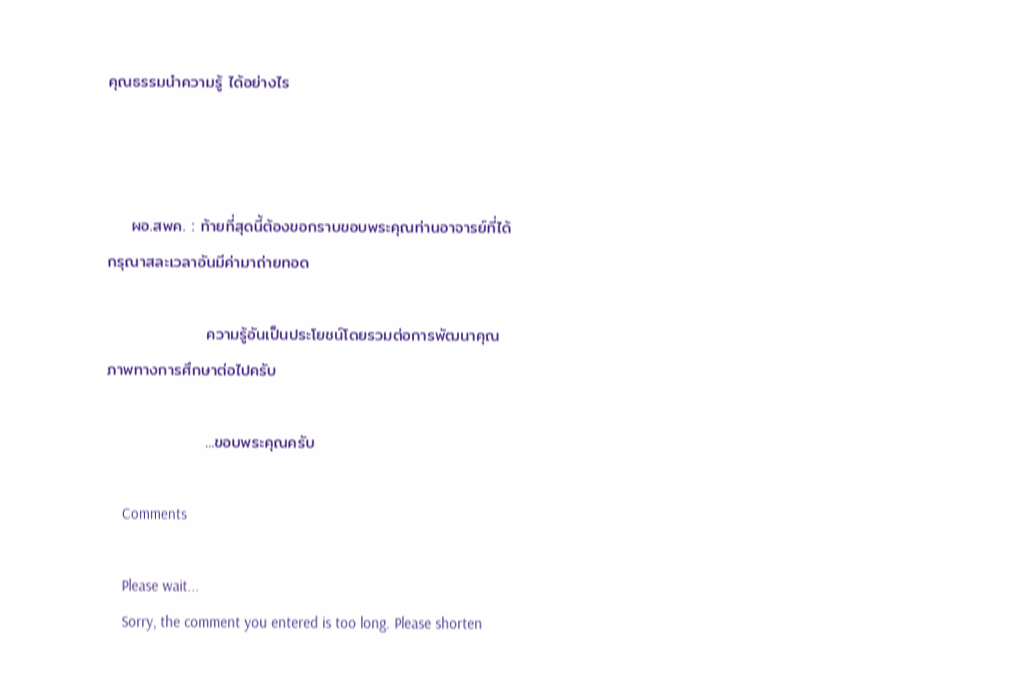คุณธรรมนำความรู้ ได้อย่างไร



    ผอ.สพค. : ท้ายที่สุดนี้ต้องขอกราบขอบพระคุณท่านอาจารย์ที่ได้กรุณาสละเวลาอันมีค่ามาถ่ายทอด

                 ความรู้อันเป็นประโยชน์โดยรวมต่อการพัฒนาคุณภาพทางการศึกษาต่อไปครับ

                 ...ขอบพระคุณครับ

    Comments

    Please wait...
    Sorry, the comment you entered is too long. Please shorten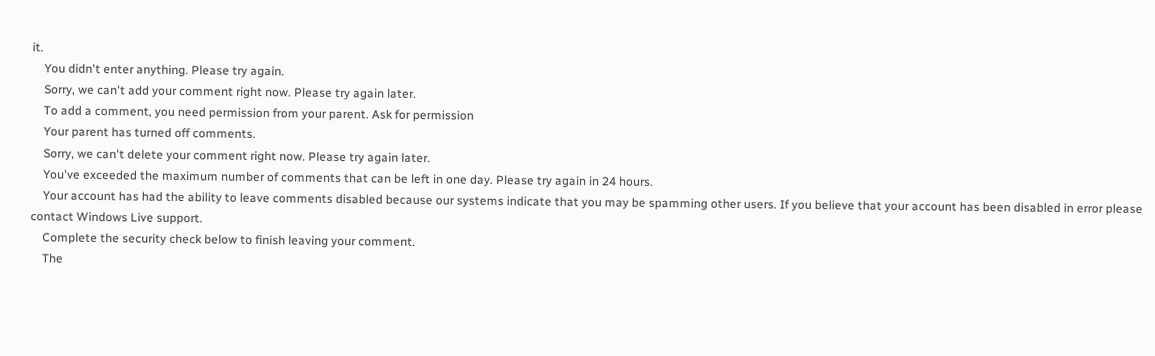it.
    You didn't enter anything. Please try again.
    Sorry, we can't add your comment right now. Please try again later.
    To add a comment, you need permission from your parent. Ask for permission
    Your parent has turned off comments.
    Sorry, we can't delete your comment right now. Please try again later.
    You've exceeded the maximum number of comments that can be left in one day. Please try again in 24 hours.
    Your account has had the ability to leave comments disabled because our systems indicate that you may be spamming other users. If you believe that your account has been disabled in error please contact Windows Live support.
    Complete the security check below to finish leaving your comment.
    The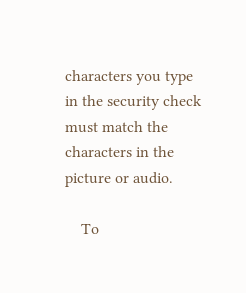characters you type in the security check must match the characters in the picture or audio.

    To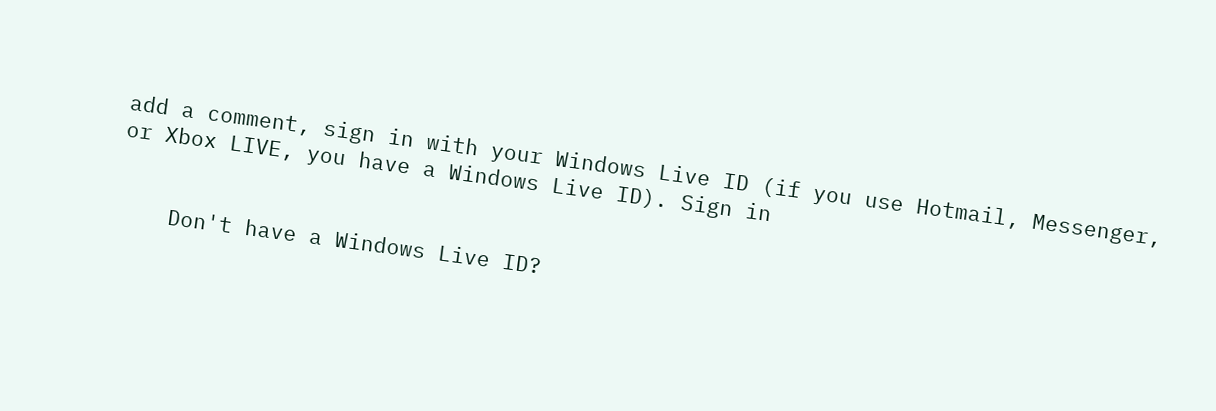add a comment, sign in with your Windows Live ID (if you use Hotmail, Messenger, or Xbox LIVE, you have a Windows Live ID). Sign in


    Don't have a Windows Live ID?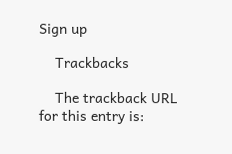Sign up

    Trackbacks

    The trackback URL for this entry is: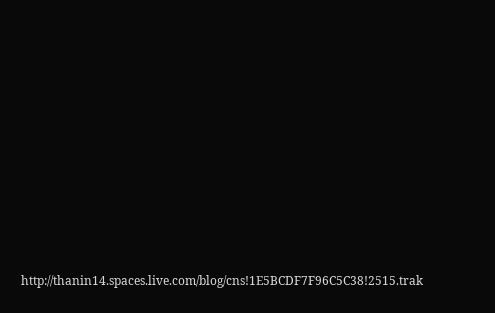http://thanin14.spaces.live.com/blog/cns!1E5BCDF7F96C5C38!2515.trak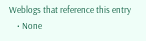Weblogs that reference this entry
    • None